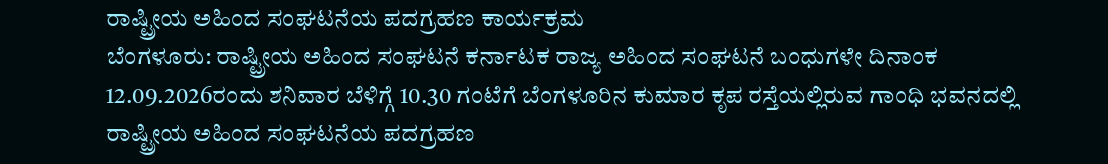ರಾಷ್ಟ್ರೀಯ ಅಹಿಂದ ಸಂಘಟನೆಯ ಪದಗ್ರಹಣ ಕಾರ್ಯಕ್ರಮ
ಬೆಂಗಳೂರು: ರಾಷ್ಟ್ರೀಯ ಅಹಿಂದ ಸಂಘಟನೆ ಕರ್ನಾಟಕ ರಾಜ್ಯ ಅಹಿಂದ ಸಂಘಟನೆ ಬಂಧುಗಳೇ ದಿನಾಂಕ 12.09.2026ರಂದು ಶನಿವಾರ ಬೆಳಿಗ್ಗೆ 10.30 ಗಂಟೆಗೆ ಬೆಂಗಳೂರಿನ ಕುಮಾರ ಕೃಪ ರಸ್ತೆಯಲ್ಲಿರುವ ಗಾಂಧಿ ಭವನದಲ್ಲಿ ರಾಷ್ಟ್ರೀಯ ಅಹಿಂದ ಸಂಘಟನೆಯ ಪದಗ್ರಹಣ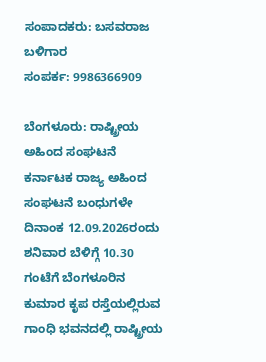ಸಂಪಾದಕರು: ಬಸವರಾಜ ಬಳಿಗಾರ
ಸಂಪರ್ಕ: 9986366909

ಬೆಂಗಳೂರು: ರಾಷ್ಟ್ರೀಯ ಅಹಿಂದ ಸಂಘಟನೆ ಕರ್ನಾಟಕ ರಾಜ್ಯ ಅಹಿಂದ ಸಂಘಟನೆ ಬಂಧುಗಳೇ ದಿನಾಂಕ 12.09.2026ರಂದು ಶನಿವಾರ ಬೆಳಿಗ್ಗೆ 10.30 ಗಂಟೆಗೆ ಬೆಂಗಳೂರಿನ ಕುಮಾರ ಕೃಪ ರಸ್ತೆಯಲ್ಲಿರುವ ಗಾಂಧಿ ಭವನದಲ್ಲಿ ರಾಷ್ಟ್ರೀಯ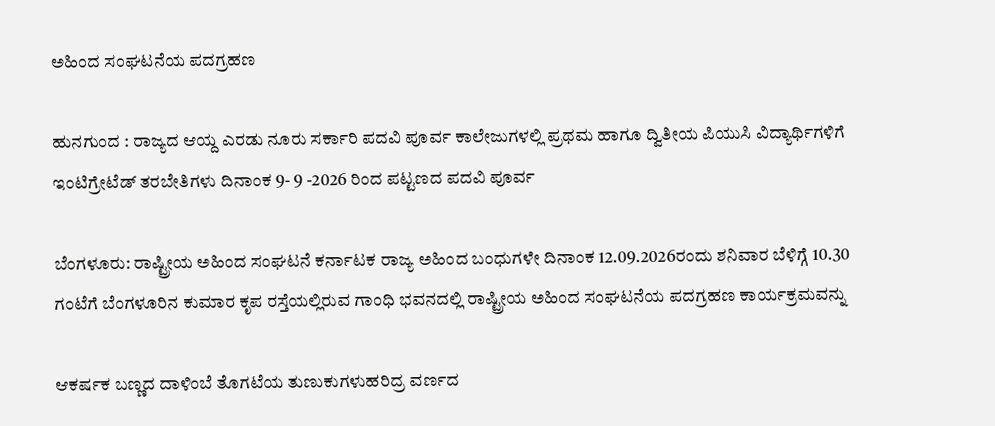ಅಹಿಂದ ಸಂಘಟನೆಯ ಪದಗ್ರಹಣ

ಹುನಗುಂದ : ರಾಜ್ಯದ ಆಯ್ದ ಎರಡು ನೂರು ಸರ್ಕಾರಿ ಪದವಿ ಪೂರ್ವ ಕಾಲೇಜುಗಳಲ್ಲಿ ಪ್ರಥಮ ಹಾಗೂ ದ್ವಿತೀಯ ಪಿಯುಸಿ ವಿದ್ಯಾರ್ಥಿಗಳಿಗೆ ಇಂಟಿಗ್ರೇಟೆಡ್ ತರಬೇತಿಗಳು ದಿನಾಂಕ 9- 9 -2026 ರಿಂದ ಪಟ್ಟಣದ ಪದವಿ ಪೂರ್ವ

ಬೆಂಗಳೂರು: ರಾಷ್ಟ್ರೀಯ ಅಹಿಂದ ಸಂಘಟನೆ ಕರ್ನಾಟಕ ರಾಜ್ಯ ಅಹಿಂದ ಬಂಧುಗಳೇ ದಿನಾಂಕ 12.09.2026ರಂದು ಶನಿವಾರ ಬೆಳಿಗ್ಗೆ 10.30 ಗಂಟೆಗೆ ಬೆಂಗಳೂರಿನ ಕುಮಾರ ಕೃಪ ರಸ್ತೆಯಲ್ಲಿರುವ ಗಾಂಧಿ ಭವನದಲ್ಲಿ ರಾಷ್ಟ್ರೀಯ ಅಹಿಂದ ಸಂಘಟನೆಯ ಪದಗ್ರಹಣ ಕಾರ್ಯಕ್ರಮವನ್ನು

ಆಕರ್ಷಕ ಬಣ್ಣದ ದಾಳಿಂಬೆ ತೊಗಟೆಯ ತುಣುಕುಗಳುಹರಿದ್ರ ವರ್ಣದ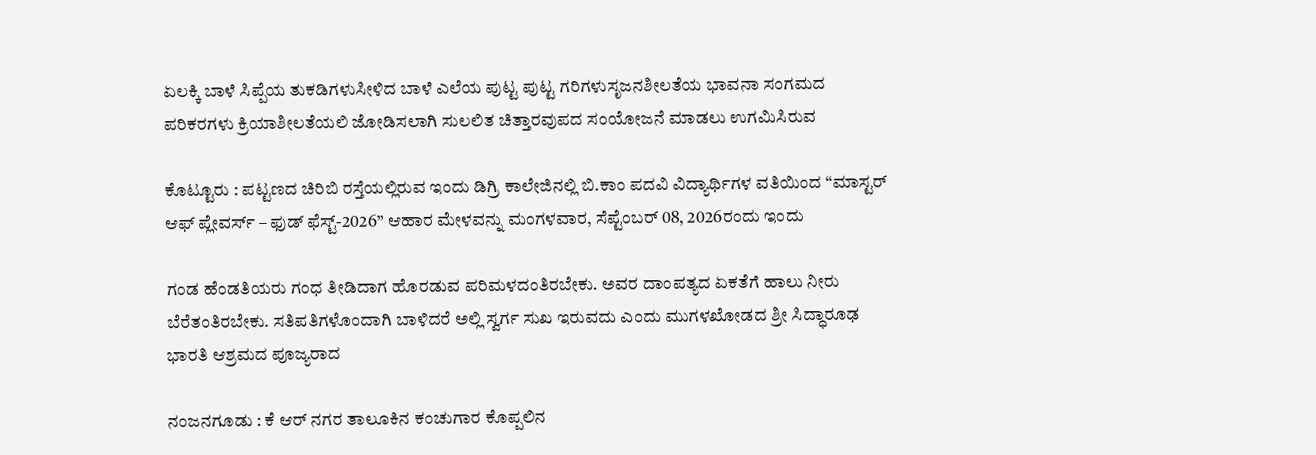ಏಲಕ್ಕಿ ಬಾಳೆ ಸಿಪ್ಪೆಯ ತುಕಡಿಗಳುಸೀಳಿದ ಬಾಳೆ ಎಲೆಯ ಪುಟ್ಟ ಪುಟ್ಟ ಗರಿಗಳುಸೃಜನಶೀಲತೆಯ ಭಾವನಾ ಸಂಗಮದ ಪರಿಕರಗಳು ಕ್ರಿಯಾಶೀಲತೆಯಲಿ ಜೋಡಿಸಲಾಗಿ ಸುಲಲಿತ ಚಿತ್ತಾರವುಪದ ಸಂಯೋಜನೆ ಮಾಡಲು ಉಗಮಿಸಿರುವ

ಕೊಟ್ಟೂರು : ಪಟ್ಟಣದ ಚಿರಿಬಿ ರಸ್ತೆಯಲ್ಲಿರುವ ಇಂದು ಡಿಗ್ರಿ ಕಾಲೇಜಿನಲ್ಲಿ ಬಿ.ಕಾಂ ಪದವಿ ವಿದ್ಯಾರ್ಥಿಗಳ ವತಿಯಿಂದ “ಮಾಸ್ಟರ್ ಆಫ್ ಪ್ಲೇವರ್ಸ್ – ಫುಡ್ ಫೆಸ್ಟ್-2026” ಆಹಾರ ಮೇಳವನ್ನು ಮಂಗಳವಾರ, ಸೆಪ್ಟೆಂಬರ್ 08, 2026ರಂದು ಇಂದು

ಗಂಡ ಹೆಂಡತಿಯರು ಗಂಧ ತೀಡಿದಾಗ ಹೊರಡುವ ಪರಿಮಳದಂತಿರಬೇಕು. ಅವರ ದಾಂಪತ್ಯದ ಏಕತೆಗೆ ಹಾಲು ನೀರು ಬೆರೆತಂತಿರಬೇಕು. ಸತಿಪತಿಗಳೊಂದಾಗಿ ಬಾಳಿದರೆ ಅಲ್ಲಿ ಸ್ವರ್ಗ ಸುಖ ಇರುವದು ಎಂದು ಮುಗಳಖೋಡದ ಶ್ರೀ ಸಿದ್ಧಾರೂಢ ಭಾರತಿ ಆಶ್ರಮದ ಪೂಜ್ಯರಾದ

ನಂಜನಗೂಡು : ಕೆ ಆರ್ ನಗರ ತಾಲೂಕಿನ ಕಂಚುಗಾರ ಕೊಪ್ಪಲಿನ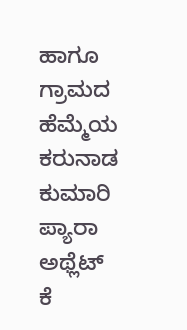ಹಾಗೂ ಗ್ರಾಮದ ಹೆಮ್ಮೆಯ ಕರುನಾಡ ಕುಮಾರಿ ಪ್ಯಾರಾ ಅಥ್ಲೆಟ್ ಕೆ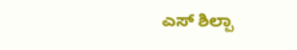ಎಸ್ ಶಿಲ್ಪಾ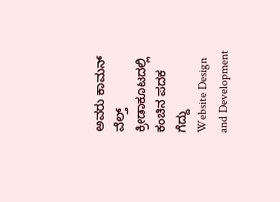ಅವರು ಕಾಮನ್ ವೆಲ್ತ್ ಕ್ರೀಡಾಕೂಟದಲ್ಲಿ ಕಂಚಿನ ಪದಕ ಗೆದ್ದು
Website Design and Development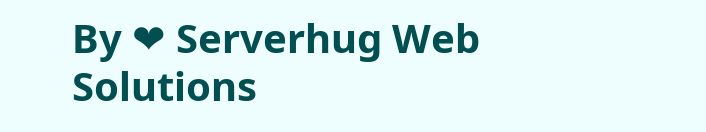By ❤ Serverhug Web Solutions